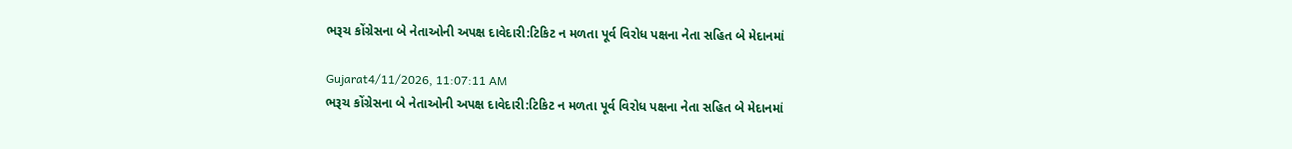ભરૂચ કોંગ્રેસના બે નેતાઓની અપક્ષ દાવેદારી:ટિકિટ ન મળતા પૂર્વ વિરોધ પક્ષના નેતા સહિત બે મેદાનમાં

Gujarat4/11/2026, 11:07:11 AM
ભરૂચ કોંગ્રેસના બે નેતાઓની અપક્ષ દાવેદારી:ટિકિટ ન મળતા પૂર્વ વિરોધ પક્ષના નેતા સહિત બે મેદાનમાં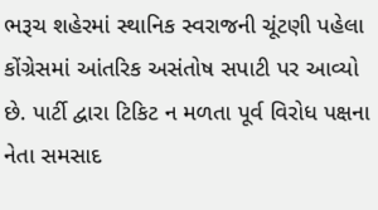ભરૂચ શહેરમાં સ્થાનિક સ્વરાજની ચૂંટણી પહેલા કોંગ્રેસમાં આંતરિક અસંતોષ સપાટી પર આવ્યો છે. પાર્ટી દ્વારા ટિકિટ ન મળતા પૂર્વ વિરોધ પક્ષના નેતા સમસાદ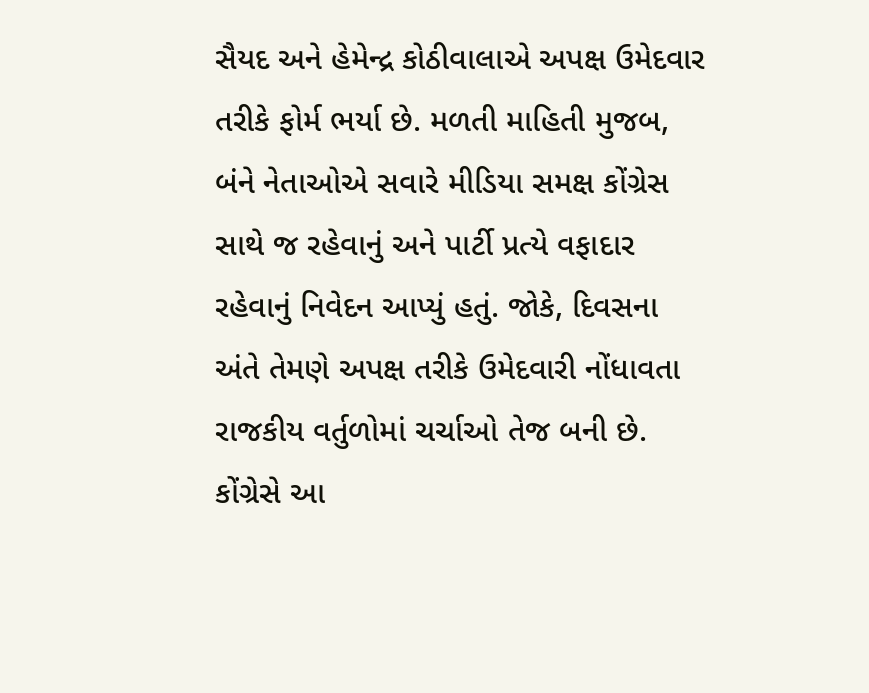સૈયદ અને હેમેન્દ્ર કોઠીવાલાએ અપક્ષ ઉમેદવાર તરીકે ફોર્મ ભર્યા છે. મળતી માહિતી મુજબ, બંને નેતાઓએ સવારે મીડિયા સમક્ષ કોંગ્રેસ સાથે જ રહેવાનું અને પાર્ટી પ્રત્યે વફાદાર રહેવાનું નિવેદન આપ્યું હતું. જોકે, દિવસના અંતે તેમણે અપક્ષ તરીકે ઉમેદવારી નોંધાવતા રાજકીય વર્તુળોમાં ચર્ચાઓ તેજ બની છે. કોંગ્રેસે આ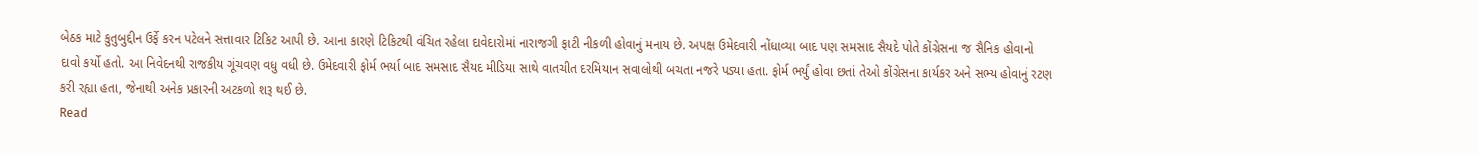બેઠક માટે કુતુબુદ્દીન ઉર્ફે કરન પટેલને સત્તાવાર ટિકિટ આપી છે. આના કારણે ટિકિટથી વંચિત રહેલા દાવેદારોમાં નારાજગી ફાટી નીકળી હોવાનું મનાય છે. અપક્ષ ઉમેદવારી નોંધાવ્યા બાદ પણ સમસાદ સૈયદે પોતે કોંગ્રેસના જ સૈનિક હોવાનો દાવો કર્યો હતો. આ નિવેદનથી રાજકીય ગૂંચવણ વધુ વધી છે. ઉમેદવારી ફોર્મ ભર્યા બાદ સમસાદ સૈયદ મીડિયા સાથે વાતચીત દરમિયાન સવાલોથી બચતા નજરે પડ્યા હતા. ફોર્મ ભર્યું હોવા છતાં તેઓ કોંગ્રેસના કાર્યકર અને સભ્ય હોવાનું રટણ કરી રહ્યા હતા, જેનાથી અનેક પ્રકારની અટકળો શરૂ થઈ છે.
Read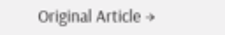Original Article →